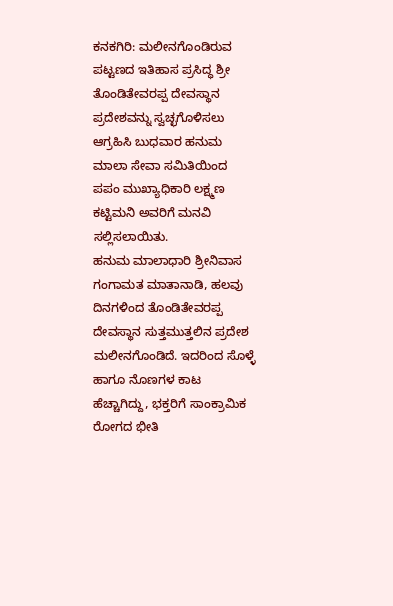ಕನಕಗಿರಿ: ಮಲೀನಗೊಂಡಿರುವ ಪಟ್ಟಣದ ಇತಿಹಾಸ ಪ್ರಸಿದ್ಧ ಶ್ರೀ ತೊಂಡಿತೇವರಪ್ಪ ದೇವಸ್ಥಾನ ಪ್ರದೇಶವನ್ನು ಸ್ವಚ್ಛಗೊಳಿಸಲು ಆಗ್ರಹಿಸಿ ಬುಧವಾರ ಹನುಮ ಮಾಲಾ ಸೇವಾ ಸಮಿತಿಯಿಂದ ಪಪಂ ಮುಖ್ಯಾಧಿಕಾರಿ ಲಕ್ಷ್ಮಣ ಕಟ್ಟಿಮನಿ ಅವರಿಗೆ ಮನವಿ ಸಲ್ಲಿಸಲಾಯಿತು.
ಹನುಮ ಮಾಲಾಧಾರಿ ಶ್ರೀನಿವಾಸ ಗಂಗಾಮತ ಮಾತಾನಾಡಿ, ಹಲವು ದಿನಗಳಿಂದ ತೊಂಡಿತೇವರಪ್ಪ ದೇವಸ್ಥಾನ ಸುತ್ತಮುತ್ತಲಿನ ಪ್ರದೇಶ ಮಲೀನಗೊಂಡಿದೆ. ಇದರಿಂದ ಸೊಳ್ಳೆ ಹಾಗೂ ನೊಣಗಳ ಕಾಟ ಹೆಚ್ಚಾಗಿದ್ದು, ಭಕ್ತರಿಗೆ ಸಾಂಕ್ರಾಮಿಕ ರೋಗದ ಭೀತಿ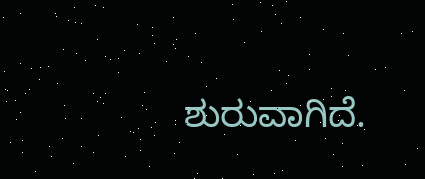ಶುರುವಾಗಿದೆ.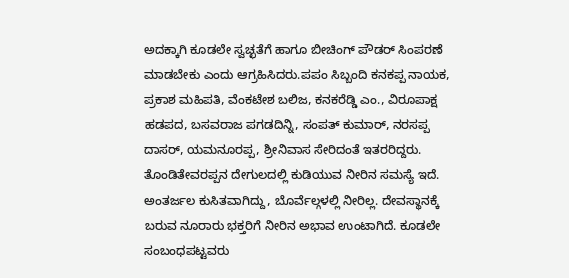ಅದಕ್ಕಾಗಿ ಕೂಡಲೇ ಸ್ವಚ್ಛತೆಗೆ ಹಾಗೂ ಬೀಚಿಂಗ್ ಪೌಡರ್ ಸಿಂಪರಣೆ ಮಾಡಬೇಕು ಎಂದು ಆಗ್ರಹಿಸಿದರು.ಪಪಂ ಸಿಬ್ಬಂದಿ ಕನಕಪ್ಪ ನಾಯಕ, ಪ್ರಕಾಶ ಮಹಿಪತಿ, ವೆಂಕಟೇಶ ಬಲಿಜ, ಕನಕರೆಡ್ಡಿ ಎಂ., ವಿರೂಪಾಕ್ಷ ಹಡಪದ, ಬಸವರಾಜ ಪಗಡದಿನ್ನಿ, ಸಂಪತ್ ಕುಮಾರ್, ನರಸಪ್ಪ ದಾಸರ್, ಯಮನೂರಪ್ಪ, ಶ್ರೀನಿವಾಸ ಸೇರಿದಂತೆ ಇತರರಿದ್ದರು.
ತೊಂಡಿತೇವರಪ್ಪನ ದೇಗುಲದಲ್ಲಿ ಕುಡಿಯುವ ನೀರಿನ ಸಮಸ್ಯೆ ಇದೆ. ಅಂತರ್ಜಲ ಕುಸಿತವಾಗಿದ್ದು, ಬೊರ್ವೆಲ್ಗಳಲ್ಲಿ ನೀರಿಲ್ಲ. ದೇವಸ್ಥಾನಕ್ಕೆ ಬರುವ ನೂರಾರು ಭಕ್ತರಿಗೆ ನೀರಿನ ಅಭಾವ ಉಂಟಾಗಿದೆ. ಕೂಡಲೇ ಸಂಬಂಧಪಟ್ಟವರು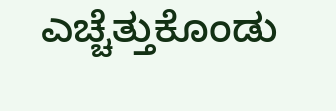ಎಚ್ಚೆತ್ತುಕೊಂಡು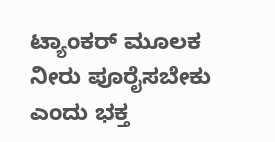ಟ್ಯಾಂಕರ್ ಮೂಲಕ ನೀರು ಪೂರೈಸಬೇಕು ಎಂದು ಭಕ್ತ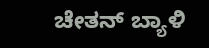ಚೇತನ್ ಬ್ಯಾಳಿ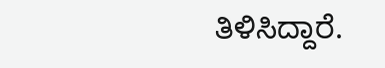ತಿಳಿಸಿದ್ದಾರೆ.